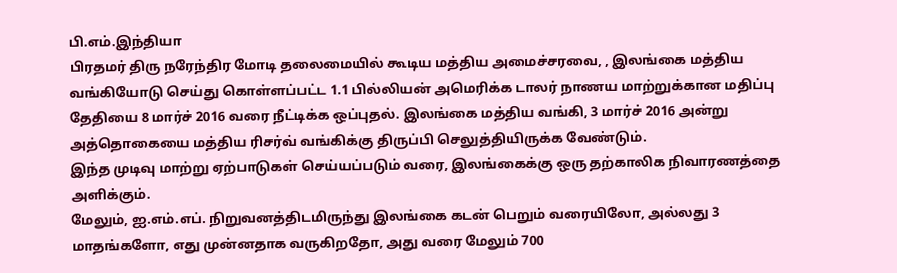பி.எம்.இந்தியா
பிரதமர் திரு நரேந்திர மோடி தலைமையில் கூடிய மத்திய அமைச்சரவை, , இலங்கை மத்திய வங்கியோடு செய்து கொள்ளப்பட்ட 1.1 பில்லியன் அமெரிக்க டாலர் நாணய மாற்றுக்கான மதிப்பு தேதியை 8 மார்ச் 2016 வரை நீட்டிக்க ஒப்புதல். இலங்கை மத்திய வங்கி, 3 மார்ச் 2016 அன்று அத்தொகையை மத்திய ரிசர்வ் வங்கிக்கு திருப்பி செலுத்தியிருக்க வேண்டும்.
இந்த முடிவு மாற்று ஏற்பாடுகள் செய்யப்படும் வரை, இலங்கைக்கு ஒரு தற்காலிக நிவாரணத்தை அளிக்கும்.
மேலும், ஐ.எம்.எப். நிறுவனத்திடமிருந்து இலங்கை கடன் பெறும் வரையிலோ, அல்லது 3 மாதங்களோ, எது முன்னதாக வருகிறதோ, அது வரை மேலும் 700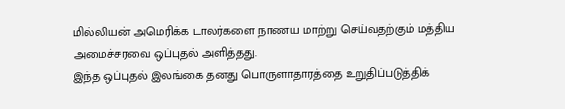மில்லியன் அமெரிக்க டாலர்களை நாணய மாற்று செய்வதற்கும் மத்திய அமைச்சரவை ஒப்புதல் அளித்தது.
இந்த ஒப்புதல் இலங்கை தனது பொருளாதாரத்தை உறுதிப்படுத்திக்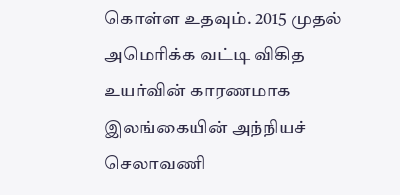கொள்ள உதவும். 2015 முதல் அமெரிக்க வட்டி விகித உயர்வின் காரணமாக இலங்கையின் அந்நியச் செலாவணி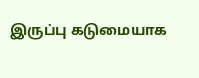இருப்பு கடுமையாக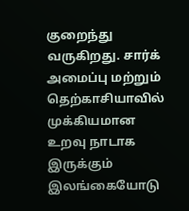குறைந்து வருகிறது. சார்க் அமைப்பு மற்றும் தெற்காசியாவில் முக்கியமான உறவு நாடாக இருக்கும் இலங்கையோடு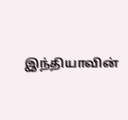இந்தியாவின்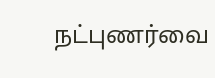நட்புணர்வை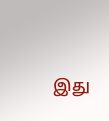இது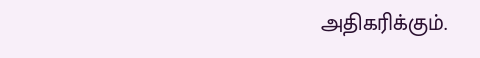அதிகரிக்கும்.